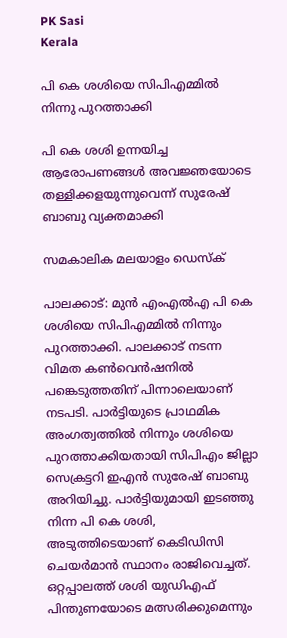PK Sasi
Kerala

പി കെ ശശിയെ സിപിഎമ്മില്‍ നിന്നു പുറത്താക്കി

പി കെ ശശി ഉന്നയിച്ച ആരോപണങ്ങള്‍ അവജ്ഞയോടെ തള്ളിക്കളയുന്നുവെന്ന് സുരേഷ് ബാബു വ്യക്തമാക്കി

സമകാലിക മലയാളം ഡെസ്ക്

പാലക്കാട്: മുന്‍ എംഎല്‍എ പി കെ ശശിയെ സിപിഎമ്മില്‍ നിന്നും പുറത്താക്കി. പാലക്കാട് നടന്ന വിമത കണ്‍വെന്‍ഷനില്‍ പങ്കെടുത്തതിന് പിന്നാലെയാണ് നടപടി. പാര്‍ട്ടിയുടെ പ്രാഥമിക അംഗത്വത്തില്‍ നിന്നും ശശിയെ പുറത്താക്കിയതായി സിപിഎം ജില്ലാ സെക്രട്ടറി ഇഎന്‍ സുരേഷ് ബാബു അറിയിച്ചു. പാര്‍ട്ടിയുമായി ഇടഞ്ഞു നിന്ന പി കെ ശശി, അടുത്തിടെയാണ് കെടിഡിസി ചെയര്‍മാന്‍ സ്ഥാനം രാജിവെച്ചത്. ഒറ്റപ്പാലത്ത് ശശി യുഡിഎഫ് പിന്തുണയോടെ മത്സരിക്കുമെന്നും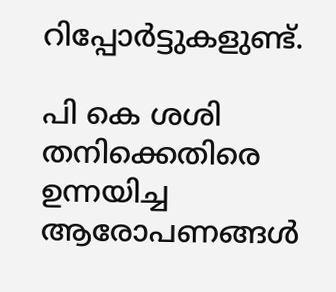റിപ്പോര്‍ട്ടുകളുണ്ട്.

പി കെ ശശി തനിക്കെതിരെ ഉന്നയിച്ച ആരോപണങ്ങള്‍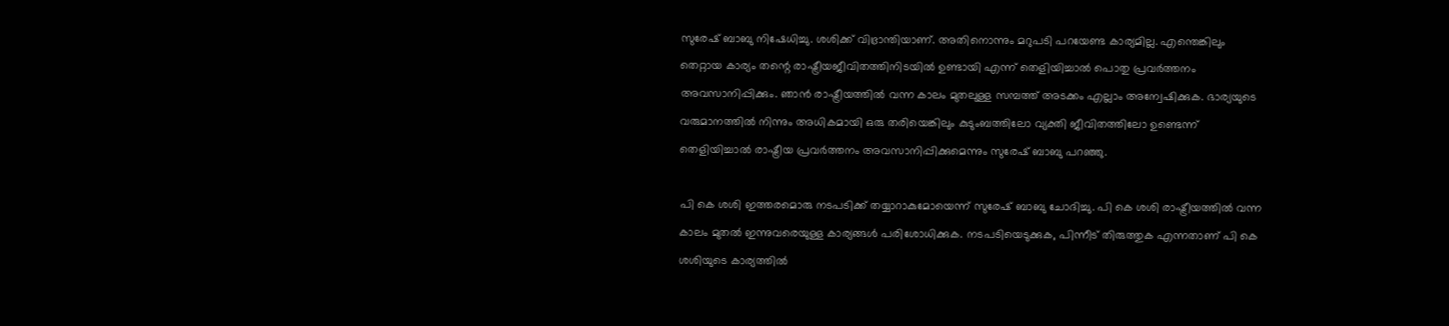സുരേഷ് ബാബു നിഷേധിച്ചു. ശശിക്ക് വിഭ്രാന്തിയാണ്. അതിനൊന്നും മറുപടി പറയേണ്ട കാര്യമില്ല. എന്തെങ്കിലും തെറ്റായ കാര്യം തന്റെ രാഷ്ട്രീയജീവിതത്തിനിടയില്‍ ഉണ്ടായി എന്ന് തെളിയിച്ചാല്‍ പൊതു പ്രവര്‍ത്തനം അവസാനിപ്പിക്കും. ഞാന്‍ രാഷ്ട്രീയത്തില്‍ വന്ന കാലം മുതലുള്ള സമ്പത്ത് അടക്കം എല്ലാം അന്വേഷിക്കുക. ഭാര്യയുടെ വരുമാനത്തില്‍ നിന്നും അധികമായി ഒരു തരിയെങ്കിലും കുടുംബത്തിലോ വ്യക്തി ജീവിതത്തിലോ ഉണ്ടെന്ന് തെളിയിച്ചാല്‍ രാഷ്ട്രീയ പ്രവര്‍ത്തനം അവസാനിപ്പിക്കുമെന്നും സുരേഷ് ബാബു പറഞ്ഞു.

പി കെ ശശി ഇത്തരമൊരു നടപടിക്ക് തയ്യാറാകുമോയെന്ന് സുരേഷ് ബാബു ചോദിച്ചു. പി കെ ശശി രാഷ്ട്രീയത്തില്‍ വന്ന കാലം മുതല്‍ ഇന്നുവരെയുള്ള കാര്യങ്ങള്‍ പരിശോധിക്കുക. നടപടിയെടുക്കുക, പിന്നീട് തിരുത്തുക എന്നതാണ് പി കെ ശശിയുടെ കാര്യത്തില്‍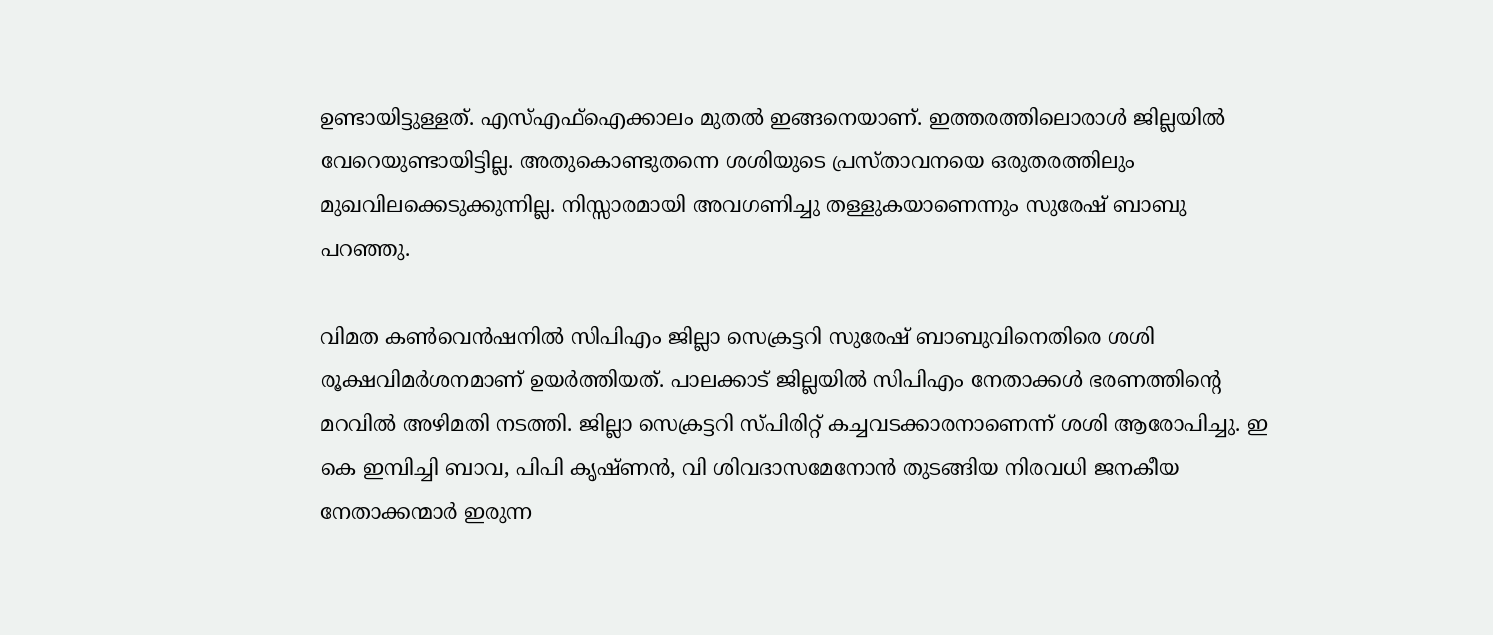ഉണ്ടായിട്ടുള്ളത്. എസ്എഫ്‌ഐക്കാലം മുതല്‍ ഇങ്ങനെയാണ്. ഇത്തരത്തിലൊരാള്‍ ജില്ലയില്‍ വേറെയുണ്ടായിട്ടില്ല. അതുകൊണ്ടുതന്നെ ശശിയുടെ പ്രസ്താവനയെ ഒരുതരത്തിലും മുഖവിലക്കെടുക്കുന്നില്ല. നിസ്സാരമായി അവഗണിച്ചു തള്ളുകയാണെന്നും സുരേഷ് ബാബു പറഞ്ഞു.

വിമത കണ്‍വെന്‍ഷനില്‍ സിപിഎം ജില്ലാ സെക്രട്ടറി സുരേഷ് ബാബുവിനെതിരെ ശശി രൂക്ഷവിമര്‍ശനമാണ് ഉയര്‍ത്തിയത്. പാലക്കാട് ജില്ലയിൽ സിപിഎം നേതാക്കൾ ഭരണത്തിന്റെ മറവിൽ അഴിമതി നടത്തി. ജില്ലാ സെക്രട്ടറി സ്പിരിറ്റ് കച്ചവടക്കാരനാണെന്ന് ശശി ആരോപിച്ചു. ഇ കെ ഇമ്പിച്ചി ബാവ, പിപി കൃഷ്ണന്‍, വി ശിവദാസമേനോന്‍ തുടങ്ങിയ നിരവധി ജനകീയ നേതാക്കന്മാര്‍ ഇരുന്ന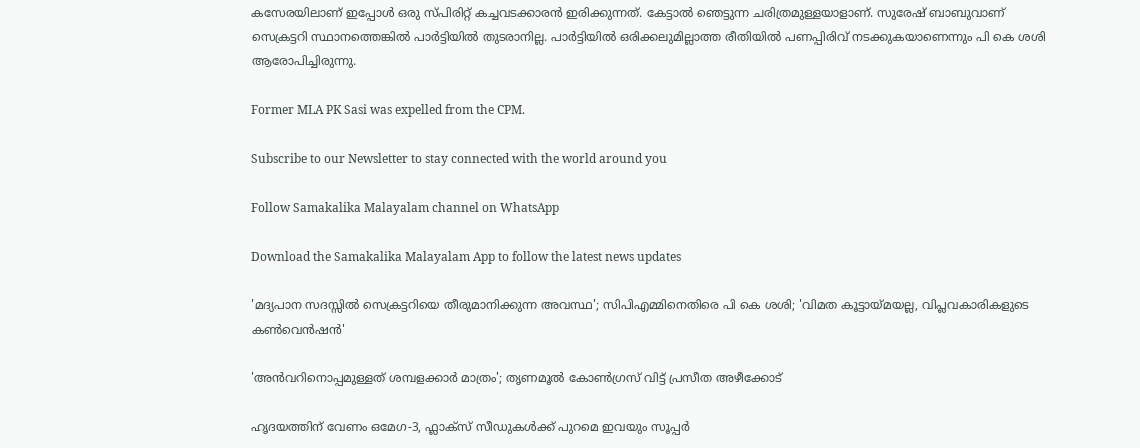കസേരയിലാണ് ഇപ്പോള്‍ ഒരു സ്പിരിറ്റ് കച്ചവടക്കാരന്‍ ഇരിക്കുന്നത്. കേട്ടാല്‍ ഞെട്ടുന്ന ചരിത്രമുള്ളയാളാണ്. സുരേഷ് ബാബുവാണ് സെക്രട്ടറി സ്ഥാനത്തെങ്കിൽ പാർട്ടിയിൽ തുടരാനില്ല. പാർട്ടിയിൽ ഒരിക്കലുമില്ലാത്ത രീതിയിൽ പണപ്പിരിവ് നടക്കുകയാണെന്നും പി കെ ശശി ആരോപിച്ചിരുന്നു.

Former MLA PK Sasi was expelled from the CPM.

Subscribe to our Newsletter to stay connected with the world around you

Follow Samakalika Malayalam channel on WhatsApp

Download the Samakalika Malayalam App to follow the latest news updates

'മദ്യപാന സദസ്സില്‍ സെക്രട്ടറിയെ തീരുമാനിക്കുന്ന അവസ്ഥ'; സിപിഎമ്മിനെതിരെ പി കെ ശശി; 'വിമത കൂട്ടായ്മയല്ല, വിപ്ലവകാരികളുടെ കണ്‍വെന്‍ഷന്‍'

'അന്‍വറിനൊപ്പമുള്ളത് ശമ്പളക്കാര്‍ മാത്രം'; തൃണമൂല്‍ കോണ്‍ഗ്രസ് വിട്ട് പ്രസീത അഴീക്കോട്

ഹൃദയത്തിന് വേണം ഒമേഗ-3, ഫ്ലാക്സ് സീഡുകൾക്ക് പുറമെ ഇവയും സൂപ്പർ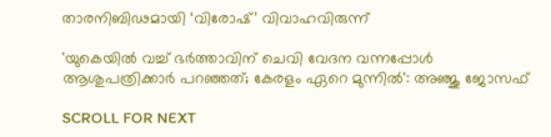താരനിബിഢമായി ‘വിരോഷ്’ വിവാഹവിരുന്ന്

'യുകെയില്‍ വച്ച് ഭര്‍ത്താവിന് ചെവി വേദന വന്നപ്പോള്‍ ആശുപത്രിക്കാര്‍ പറഞ്ഞത്; കേരളം ഏറെ മുന്നില്‍': അഞ്ജു ജോസഫ്

SCROLL FOR NEXT